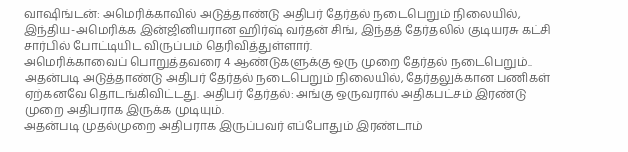வாஷிங்டன்: அமெரிக்காவில் அடுத்தாண்டு அதிபர் தேர்தல் நடைபெறும் நிலையில், இந்திய-அமெரிக்க இன்ஜினியரான ஹிர்ஷ் வர்தன் சிங், இந்தத் தேர்தலில் குடியரசு கட்சி சார்பில் போட்டியிட விருப்பம் தெரிவித்துள்ளார்.
அமெரிக்காவைப் பொறுத்தவரை 4 ஆண்டுகளுக்கு ஒரு முறை தேர்தல் நடைபெறும்.. அதன்படி அடுத்தாண்டு அதிபர் தேர்தல் நடைபெறும் நிலையில், தேர்தலுக்கான பணிகள் ஏற்கனவே தொடங்கிவிட்டது. அதிபர் தேர்தல்: அங்கு ஒருவரால் அதிகபட்சம் இரண்டு முறை அதிபராக இருக்க முடியும்.
அதன்படி முதல்முறை அதிபராக இருப்பவர் எப்போதும் இரண்டாம்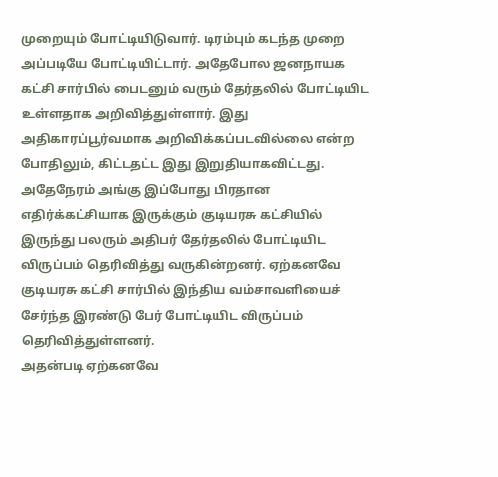முறையும் போட்டியிடுவார். டிரம்பும் கடந்த முறை அப்படியே போட்டியிட்டார். அதேபோல ஜனநாயக கட்சி சார்பில் பைடனும் வரும் தேர்தலில் போட்டியிட உள்ளதாக அறிவித்துள்ளார். இது அதிகாரப்பூர்வமாக அறிவிக்கப்படவில்லை என்ற போதிலும், கிட்டதட்ட இது இறுதியாகவிட்டது. அதேநேரம் அங்கு இப்போது பிரதான எதிர்க்கட்சியாக இருக்கும் குடியரசு கட்சியில் இருந்து பலரும் அதிபர் தேர்தலில் போட்டியிட விருப்பம் தெரிவித்து வருகின்றனர். ஏற்கனவே குடியரசு கட்சி சார்பில் இந்திய வம்சாவளியைச் சேர்ந்த இரண்டு பேர் போட்டியிட விருப்பம் தெரிவித்துள்ளனர்.
அதன்படி ஏற்கனவே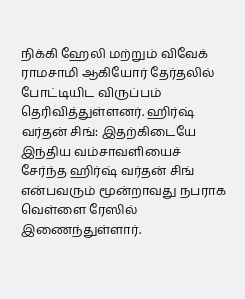நிக்கி ஹேலி மற்றும் விவேக் ராமசாமி ஆகியோர் தேர்தலில் போட்டியிட விருப்பம் தெரிவித்துள்ளனர். ஹிர்ஷ் வர்தன் சிங்: இதற்கிடையே இந்திய வம்சாவளியைச் சேர்ந்த ஹிர்ஷ் வர்தன் சிங் என்பவரும் மூன்றாவது நபராக வெள்ளை ரேஸில் இணைந்துள்ளார்.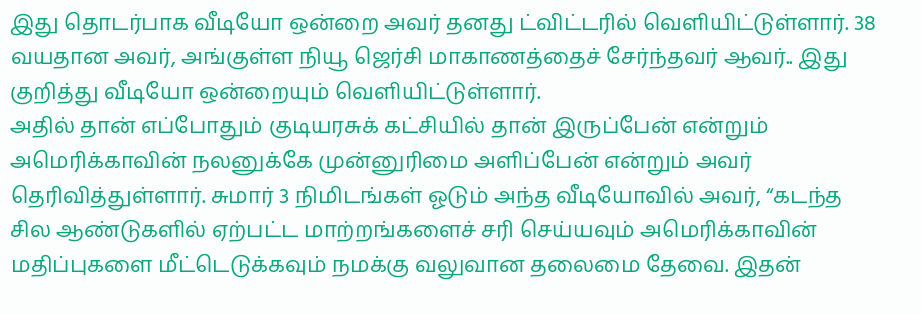இது தொடர்பாக வீடியோ ஒன்றை அவர் தனது ட்விட்டரில் வெளியிட்டுள்ளார். 38 வயதான அவர், அங்குள்ள நியூ ஜெர்சி மாகாணத்தைச் சேர்ந்தவர் ஆவர்.. இது குறித்து வீடியோ ஒன்றையும் வெளியிட்டுள்ளார்.
அதில் தான் எப்போதும் குடியரசுக் கட்சியில் தான் இருப்பேன் என்றும் அமெரிக்காவின் நலனுக்கே முன்னுரிமை அளிப்பேன் என்றும் அவர் தெரிவித்துள்ளார். சுமார் 3 நிமிடங்கள் ஓடும் அந்த வீடியோவில் அவர், “கடந்த சில ஆண்டுகளில் ஏற்பட்ட மாற்றங்களைச் சரி செய்யவும் அமெரிக்காவின் மதிப்புகளை மீட்டெடுக்கவும் நமக்கு வலுவான தலைமை தேவை. இதன்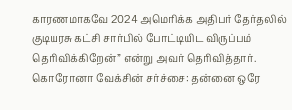காரணமாகவே 2024 அமெரிக்க அதிபர் தேர்தலில் குடியரசு கட்சி சார்பில் போட்டியிட விருப்பம் தெரிவிக்கிறேன்” என்று அவர் தெரிவித்தார். கொரோனா வேக்சின் சர்ச்சை: தன்னை ஒரே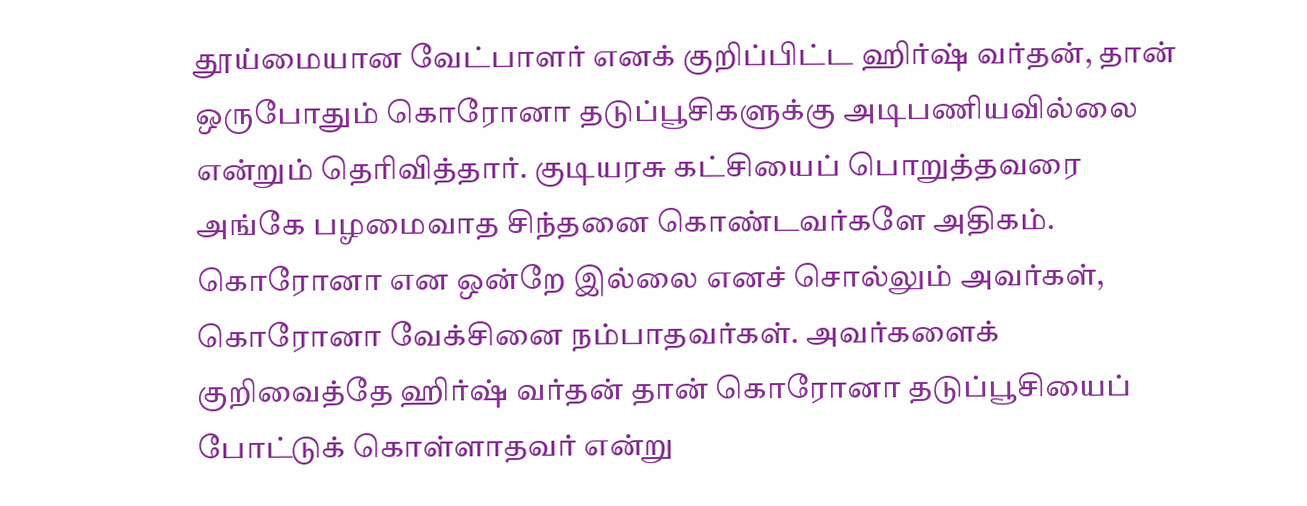தூய்மையான வேட்பாளர் எனக் குறிப்பிட்ட ஹிர்ஷ் வர்தன், தான் ஒருபோதும் கொரோனா தடுப்பூசிகளுக்கு அடிபணியவில்லை என்றும் தெரிவித்தார். குடியரசு கட்சியைப் பொறுத்தவரை அங்கே பழமைவாத சிந்தனை கொண்டவர்களே அதிகம். கொரோனா என ஒன்றே இல்லை எனச் சொல்லும் அவர்கள், கொரோனா வேக்சினை நம்பாதவர்கள். அவர்களைக் குறிவைத்தே ஹிர்ஷ் வர்தன் தான் கொரோனா தடுப்பூசியைப் போட்டுக் கொள்ளாதவர் என்று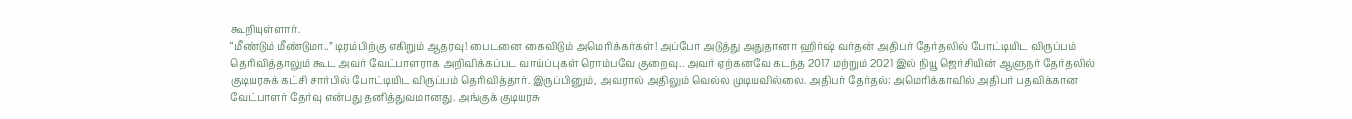கூறியுள்ளார்.
“மீண்டும் மீண்டுமா..” டிரம்பிற்கு எகிறும் ஆதரவு! பைடனை கைவிடும் அமெரிக்கர்கள்! அப்போ அடுத்து அதுதானா ஹிர்ஷ் வர்தன் அதிபர் தேர்தலில் போட்டியிட விருப்பம் தெரிவித்தாலும் கூட அவர் வேட்பாளராக அறிவிக்கப்பட வாய்ப்புகள் ரொம்பவே குறைவு.. அவர் ஏற்கனவே கடந்த 2017 மற்றும் 2021 இல் நியூ ஜெர்சியின் ஆளுநர் தேர்தலில் குடியரசுக் கட்சி சார்பில் போட்டியிட விருப்பம் தெரிவித்தார். இருப்பினும், அவரால் அதிலும் வெல்ல முடியவில்லை. அதிபர் தேர்தல்: அமெரிக்காவில் அதிபர் பதவிக்கான வேட்பாளர் தேர்வு என்பது தனித்துவமானது. அங்குக் குடியரசு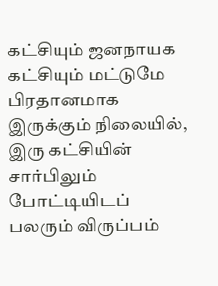கட்சியும் ஜனநாயக கட்சியும் மட்டுமே பிரதானமாக இருக்கும் நிலையில், இரு கட்சியின் சார்பிலும் போட்டியிடப் பலரும் விருப்பம்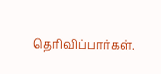தெரிவிப்பார்கள்.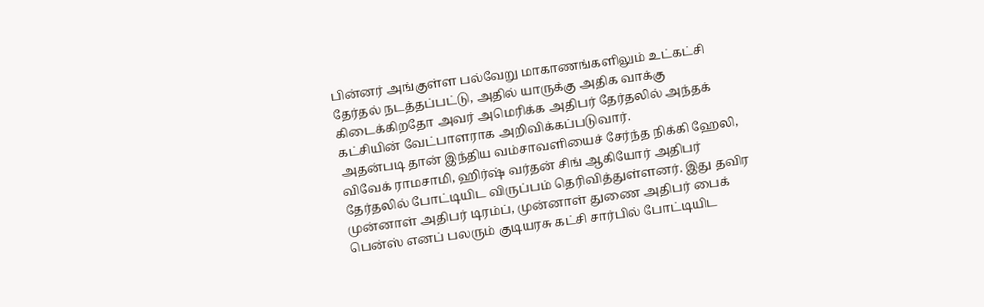பின்னர் அங்குள்ள பல்வேறு மாகாணங்களிலும் உட்கட்சி தேர்தல் நடத்தப்பட்டு, அதில் யாருக்கு அதிக வாக்கு கிடைக்கிறதோ அவர் அமெரிக்க அதிபர் தேர்தலில் அந்தக் கட்சியின் வேட்பாளராக அறிவிக்கப்படுவார்.
அதன்படி தான் இந்திய வம்சாவளியைச் சேர்ந்த நிக்கி ஹேலி, விவேக் ராமசாமி, ஹிர்ஷ் வர்தன் சிங் ஆகியோர் அதிபர் தேர்தலில் போட்டியிட விருப்பம் தெரிவித்துள்ளனர். இது தவிர முன்னாள் அதிபர் டிரம்ப், முன்னாள் துணை அதிபர் பைக் பென்ஸ் எனப் பலரும் குடியரசு கட்சி சார்பில் போட்டியிட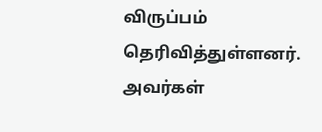விருப்பம் தெரிவித்துள்ளனர். அவர்கள்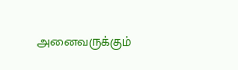அனைவருக்கும்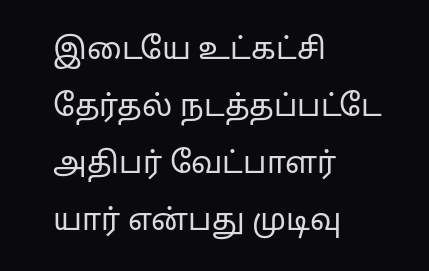இடையே உட்கட்சி தேர்தல் நடத்தப்பட்டே அதிபர் வேட்பாளர் யார் என்பது முடிவு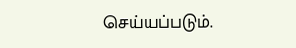செய்யப்படும்.